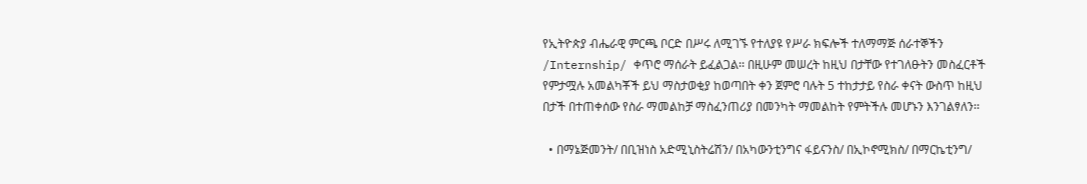የኢትዮጵያ ብሔራዊ ምርጫ ቦርድ በሥሩ ለሚገኙ የተለያዩ የሥራ ክፍሎች ተለማማጅ ሰራተኞችን /Internship/ ቀጥሮ ማሰራት ይፈልጋል፡፡ በዚሁም መሠረት ከዚህ በታቸው የተገለፁትን መስፈርቶች የምታሟሉ አመልካቾች ይህ ማስታወቂያ ከወጣበት ቀን ጀምሮ ባሉት 5 ተከታታይ የስራ ቀናት ውስጥ ከዚህ በታች በተጠቀሰው የስራ ማመልከቻ ማስፈንጠሪያ በመንካት ማመልከት የምትችሉ መሆኑን እንገልፃለን፡፡

  • በማኔጅመንት/ በቢዝነስ አድሚኒስትሬሽን/ በአካውንቲንግና ፋይናንስ/ በኢኮኖሚክስ/ በማርኬቲንግ/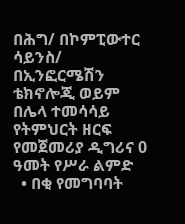በሕግ/ በኮምፒውተር ሳይንስ/ በኢንፎርሜሽን ቴክኖሎጂ ወይም በሌላ ተመሳሳይ የትምህርት ዘርፍ የመጀመሪያ ዲግሪና 0 ዓመት የሥራ ልምድ
  • በቂ የመግባባት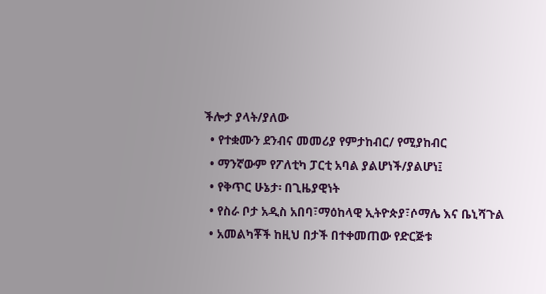ችሎታ ያላት/ያለው
  • የተቋሙን ደንብና መመሪያ የምታከብር/ የሚያከብር
  • ማንኛውም የፖለቲካ ፓርቲ አባል ያልሆነች/ያልሆነ፤
  • የቅጥር ሁኔታ፡ በጊዜያዊነት
  • የስራ ቦታ አዲስ አበባ፣ማዕከላዊ ኢትዮጵያ፣ሶማሌ እና ቤኒሻጉል
  • አመልካቾች ከዚህ በታች በተቀመጠው የድርጅቱ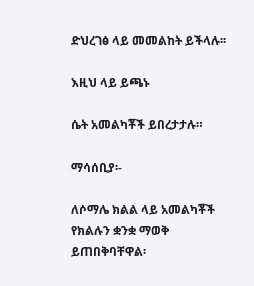ድህረገፅ ላይ መመልከት ይችላሉ፡፡

እዚህ ላይ ይጫኑ

ሴት አመልካቾች ይበረታታሉ።

ማሳሰቢያ፡-

ለሶማሌ ክልል ላይ አመልካቾች የክልሉን ቋንቋ ማወቅ ይጠበቅባቸዋል፡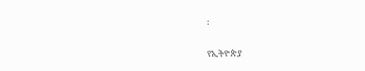፡

የኢትዮጵያ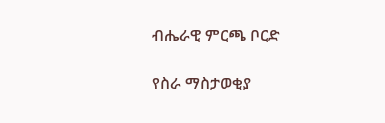ብሔራዊ ምርጫ ቦርድ

የስራ ማስታወቂያ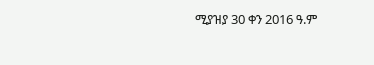ሚያዝያ 30 ቀን 2016 ዓ.ም